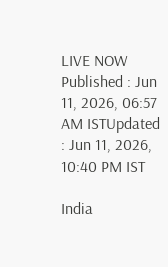LIVE NOW
Published : Jun 11, 2026, 06:57 AM ISTUpdated : Jun 11, 2026, 10:40 PM IST

India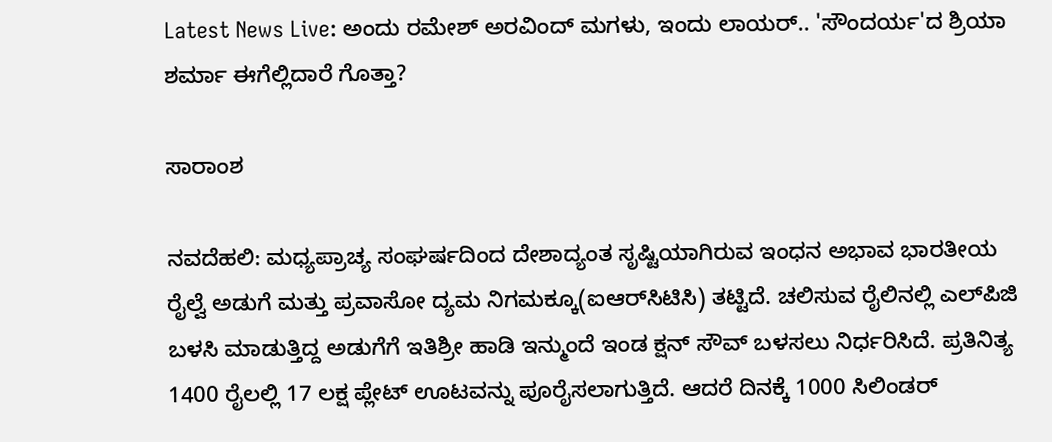Latest News Live: ಅಂದು ರಮೇಶ್ ಅರವಿಂದ್ ಮಗಳು, ಇಂದು ಲಾಯರ್.. 'ಸೌಂದರ್ಯ'ದ ಶ್ರಿಯಾ ಶರ್ಮಾ ಈಗೆಲ್ಲಿದಾರೆ ಗೊತ್ತಾ?

ಸಾರಾಂಶ

ನವದೆಹಲಿ: ಮಧ್ಯಪ್ರಾಚ್ಯ ಸಂಘರ್ಷದಿಂದ ದೇಶಾದ್ಯಂತ ಸೃಷ್ಟಿಯಾಗಿರುವ ಇಂಧನ ಅಭಾವ ಭಾರತೀಯ ರೈಲ್ವೆ ಅಡುಗೆ ಮತ್ತು ಪ್ರವಾಸೋ ದ್ಯಮ ನಿಗಮಕ್ಕೂ(ಐಆರ್‌ಸಿಟಿಸಿ) ತಟ್ಟಿದೆ. ಚಲಿಸುವ ರೈಲಿನಲ್ಲಿ ಎಲ್‌ಪಿಜಿ ಬಳಸಿ ಮಾಡುತ್ತಿದ್ದ ಅಡುಗೆಗೆ ಇತಿಶ್ರೀ ಹಾಡಿ ಇನ್ಮುಂದೆ ಇಂಡ ಕ್ಷನ್ ಸೌವ್ ಬಳಸಲು ನಿರ್ಧರಿಸಿದೆ. ಪ್ರತಿನಿತ್ಯ 1400 ರೈಲಲ್ಲಿ 17 ಲಕ್ಷ ಪ್ಲೇಟ್ ಊಟವನ್ನು ಪೂರೈಸಲಾಗುತ್ತಿದೆ. ಆದರೆ ದಿನಕ್ಕೆ 1000 ಸಿಲಿಂಡರ್‌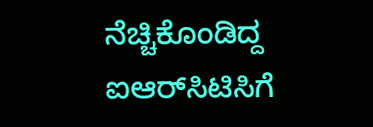ನೆಚ್ಚಿಕೊಂಡಿದ್ದ ಐಆರ್‌ಸಿಟಿಸಿಗೆ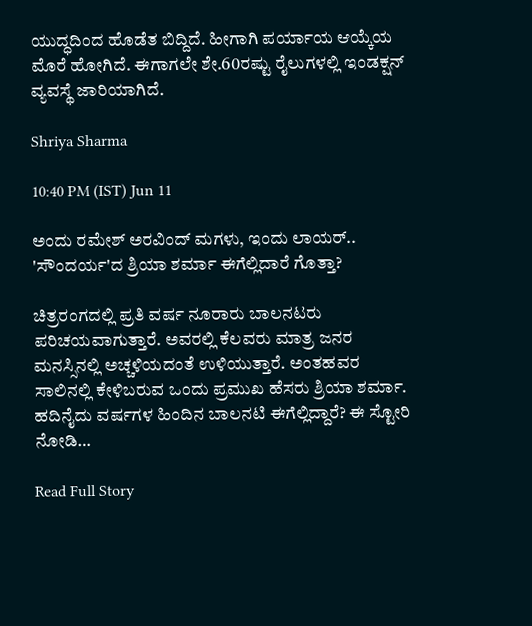ಯುದ್ಧದಿಂದ ಹೊಡೆತ ಬಿದ್ದಿದೆ. ಹೀಗಾಗಿ ಪರ್ಯಾಯ ಆಯ್ಕೆಯ ಮೊರೆ ಹೋಗಿದೆ. ಈಗಾಗಲೇ ಶೇ.60ರಷ್ಟು ರೈಲುಗಳಲ್ಲಿ ಇಂಡಕ್ಷನ್ ವ್ಯವಸ್ಥೆ ಜಾರಿಯಾಗಿದೆ.

Shriya Sharma

10:40 PM (IST) Jun 11

ಅಂದು ರಮೇಶ್ ಅರವಿಂದ್ ಮಗಳು, ಇಂದು ಲಾಯರ್.. 'ಸೌಂದರ್ಯ'ದ ಶ್ರಿಯಾ ಶರ್ಮಾ ಈಗೆಲ್ಲಿದಾರೆ ಗೊತ್ತಾ?

ಚಿತ್ರರಂಗದಲ್ಲಿ ಪ್ರತಿ ವರ್ಷ ನೂರಾರು ಬಾಲನಟರು ಪರಿಚಯವಾಗುತ್ತಾರೆ. ಅವರಲ್ಲಿ ಕೆಲವರು ಮಾತ್ರ ಜನರ ಮನಸ್ಸಿನಲ್ಲಿ ಅಚ್ಚಳಿಯದಂತೆ ಉಳಿಯುತ್ತಾರೆ. ಅಂತಹವರ ಸಾಲಿನಲ್ಲಿ ಕೇಳಿಬರುವ ಒಂದು ಪ್ರಮುಖ ಹೆಸರು ಶ್ರಿಯಾ ಶರ್ಮಾ. ಹದಿನೈದು ವರ್ಷಗಳ ಹಿಂದಿನ ಬಾಲನಟಿ ಈಗೆಲ್ಲಿದ್ದಾರೆ? ಈ ಸ್ಟೋರಿ ನೋಡಿ…

Read Full Story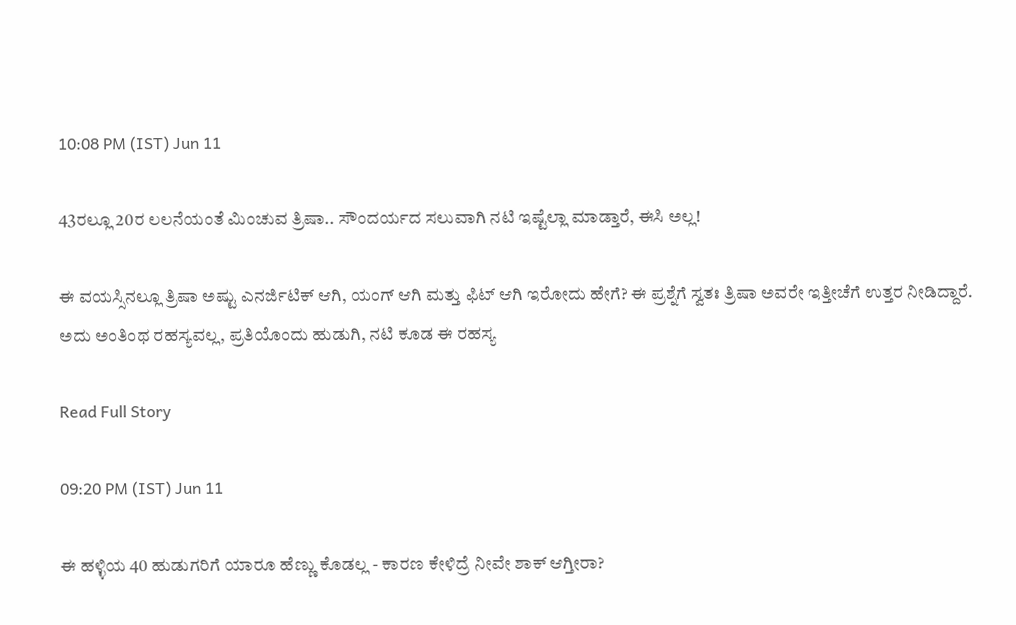10:08 PM (IST) Jun 11

43ರಲ್ಲೂ 20ರ ಲಲನೆಯಂತೆ ಮಿಂಚುವ ತ್ರಿಷಾ.. ಸೌಂದರ್ಯದ ಸಲುವಾಗಿ ನಟಿ ಇಷ್ಟೆಲ್ಲಾ ಮಾಡ್ತಾರೆ, ಈಸಿ ಅಲ್ಲ!

ಈ ವಯಸ್ಸಿನಲ್ಲೂ ತ್ರಿಷಾ ಅಷ್ಟು ಎನರ್ಜಿಟಿಕ್ ಆಗಿ, ಯಂಗ್ ಆಗಿ ಮತ್ತು ಫಿಟ್ ಆಗಿ ಇರೋದು ಹೇಗೆ? ಈ ಪ್ರಶ್ನೆಗೆ ಸ್ವತಃ ತ್ರಿಷಾ ಅವರೇ ಇತ್ತೀಚೆಗೆ ಉತ್ತರ ನೀಡಿದ್ದಾರೆ. ಅದು ಅಂತಿಂಥ ರಹಸ್ಯವಲ್ಲ, ಪ್ರತಿಯೊಂದು ಹುಡುಗಿ, ನಟಿ ಕೂಡ ಈ ರಹಸ್ಯ

Read Full Story

09:20 PM (IST) Jun 11

ಈ ಹಳ್ಳಿಯ 40 ಹುಡುಗರಿಗೆ ಯಾರೂ ಹೆಣ್ಣು ಕೊಡಲ್ಲ - ಕಾರಣ ಕೇಳಿದ್ರೆ ನೀವೇ ಶಾಕ್ ಆಗ್ತೀರಾ?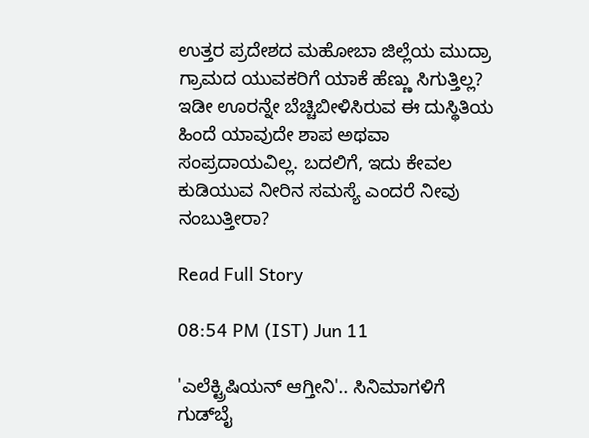ಉತ್ತರ ಪ್ರದೇಶದ ಮಹೋಬಾ ಜಿಲ್ಲೆಯ ಮುದ್ರಾ ಗ್ರಾಮದ ಯುವಕರಿಗೆ ಯಾಕೆ ಹೆಣ್ಣು ಸಿಗುತ್ತಿಲ್ಲ? ಇಡೀ ಊರನ್ನೇ ಬೆಚ್ಚಿಬೀಳಿಸಿರುವ ಈ ದುಸ್ಥಿತಿಯ ಹಿಂದೆ ಯಾವುದೇ ಶಾಪ ಅಥವಾ ಸಂಪ್ರದಾಯವಿಲ್ಲ. ಬದಲಿಗೆ, ಇದು ಕೇವಲ ಕುಡಿಯುವ ನೀರಿನ ಸಮಸ್ಯೆ ಎಂದರೆ ನೀವು ನಂಬುತ್ತೀರಾ?

Read Full Story

08:54 PM (IST) Jun 11

'ಎಲೆಕ್ಟ್ರಿಷಿಯನ್ ಆಗ್ತೀನಿ'.. ಸಿನಿಮಾಗಳಿಗೆ ಗುಡ್‌ಬೈ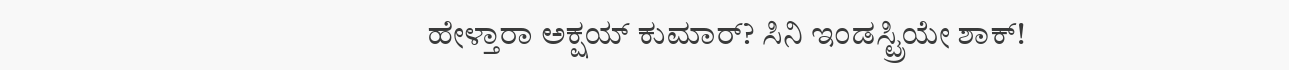ಹೇಳ್ತಾರಾ ಅಕ್ಷಯ್ ಕುಮಾರ್? ಸಿನಿ ಇಂಡಸ್ಟ್ರಿಯೇ ಶಾಕ್!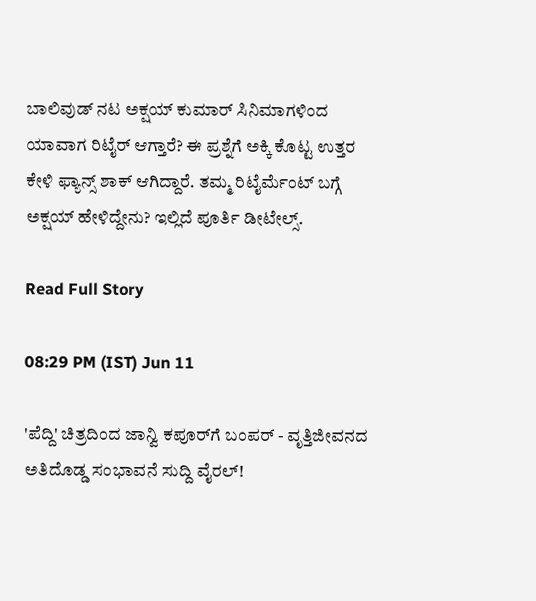ಬಾಲಿವುಡ್ ನಟ ಅಕ್ಷಯ್ ಕುಮಾರ್ ಸಿನಿಮಾಗಳಿಂದ ಯಾವಾಗ ರಿಟೈರ್ ಆಗ್ತಾರೆ? ಈ ಪ್ರಶ್ನೆಗೆ ಅಕ್ಕಿ ಕೊಟ್ಟ ಉತ್ತರ ಕೇಳಿ ಫ್ಯಾನ್ಸ್ ಶಾಕ್ ಆಗಿದ್ದಾರೆ. ತಮ್ಮ ರಿಟೈರ್ಮೆಂಟ್ ಬಗ್ಗೆ ಅಕ್ಷಯ್ ಹೇಳಿದ್ದೇನು? ಇಲ್ಲಿದೆ ಪೂರ್ತಿ ಡೀಟೇಲ್ಸ್.

Read Full Story

08:29 PM (IST) Jun 11

'ಪೆದ್ದಿ' ಚಿತ್ರದಿಂದ ಜಾನ್ವಿ ಕಪೂರ್‌ಗೆ ಬಂಪರ್ - ವೃತ್ತಿಜೀವನದ ಅತಿದೊಡ್ಡ ಸಂಭಾವನೆ ಸುದ್ದಿ ವೈರಲ್!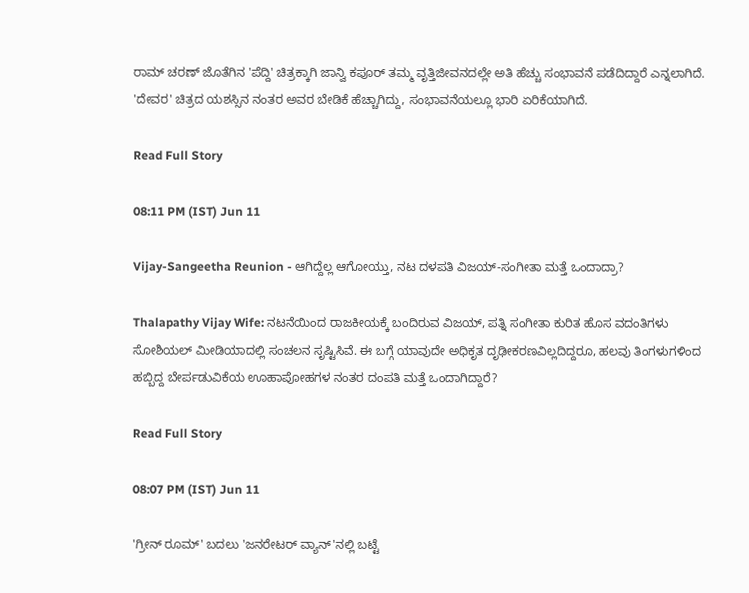ರಾಮ್ ಚರಣ್ ಜೊತೆಗಿನ 'ಪೆದ್ದಿ' ಚಿತ್ರಕ್ಕಾಗಿ ಜಾನ್ವಿ ಕಪೂರ್ ತಮ್ಮ ವೃತ್ತಿಜೀವನದಲ್ಲೇ ಅತಿ ಹೆಚ್ಚು ಸಂಭಾವನೆ ಪಡೆದಿದ್ದಾರೆ ಎನ್ನಲಾಗಿದೆ. 'ದೇವರ' ಚಿತ್ರದ ಯಶಸ್ಸಿನ ನಂತರ ಅವರ ಬೇಡಿಕೆ ಹೆಚ್ಚಾಗಿದ್ದು, ಸಂಭಾವನೆಯಲ್ಲೂ ಭಾರಿ ಏರಿಕೆಯಾಗಿದೆ.

Read Full Story

08:11 PM (IST) Jun 11

Vijay-Sangeetha Reunion - ಆಗಿದ್ದೆಲ್ಲ ಆಗೋಯ್ತು, ನಟ ದಳಪತಿ ವಿಜಯ್-ಸಂಗೀತಾ ಮತ್ತೆ ಒಂದಾದ್ರಾ?

Thalapathy Vijay Wife: ನಟನೆಯಿಂದ ರಾಜಕೀಯಕ್ಕೆ ಬಂದಿರುವ ವಿಜಯ್, ಪತ್ನಿ ಸಂಗೀತಾ ಕುರಿತ ಹೊಸ ವದಂತಿಗಳು ಸೋಶಿಯಲ್ ಮೀಡಿಯಾದಲ್ಲಿ ಸಂಚಲನ ಸೃಷ್ಟಿಸಿವೆ. ಈ ಬಗ್ಗೆ ಯಾವುದೇ ಅಧಿಕೃತ ದೃಢೀಕರಣವಿಲ್ಲದಿದ್ದರೂ, ಹಲವು ತಿಂಗಳುಗಳಿಂದ ಹಬ್ಬಿದ್ದ ಬೇರ್ಪಡುವಿಕೆಯ ಊಹಾಪೋಹಗಳ ನಂತರ ದಂಪತಿ ಮತ್ತೆ ಒಂದಾಗಿದ್ದಾರೆ?

Read Full Story

08:07 PM (IST) Jun 11

'ಗ್ರೀನ್ ರೂಮ್' ಬದಲು 'ಜನರೇಟರ್ ವ್ಯಾನ್‌'ನಲ್ಲಿ ಬಟ್ಟೆ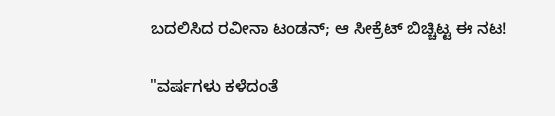ಬದಲಿಸಿದ ರವೀನಾ ಟಂಡನ್; ಆ ಸೀಕ್ರೆಟ್ ಬಿಚ್ಚಿಟ್ಟ ಈ ನಟ!

"ವರ್ಷಗಳು ಕಳೆದಂತೆ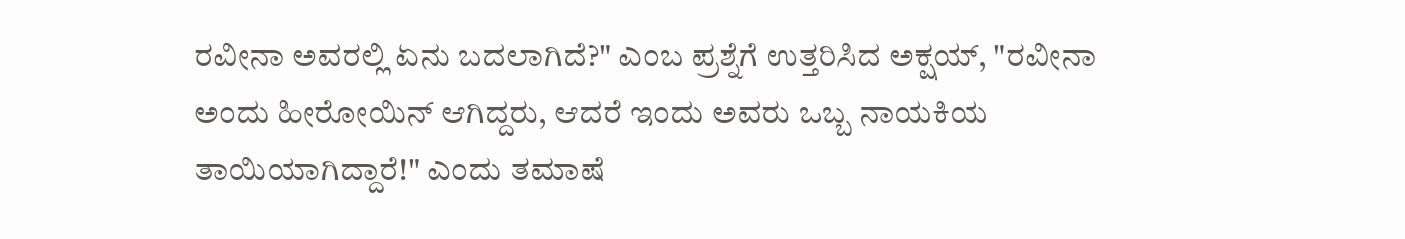ರವೀನಾ ಅವರಲ್ಲಿ ಏನು ಬದಲಾಗಿದೆ?" ಎಂಬ ಪ್ರಶ್ನೆಗೆ ಉತ್ತರಿಸಿದ ಅಕ್ಷಯ್, "ರವೀನಾ ಅಂದು ಹೀರೋಯಿನ್ ಆಗಿದ್ದರು, ಆದರೆ ಇಂದು ಅವರು ಒಬ್ಬ ನಾಯಕಿಯ ತಾಯಿಯಾಗಿದ್ದಾರೆ!" ಎಂದು ತಮಾಷೆ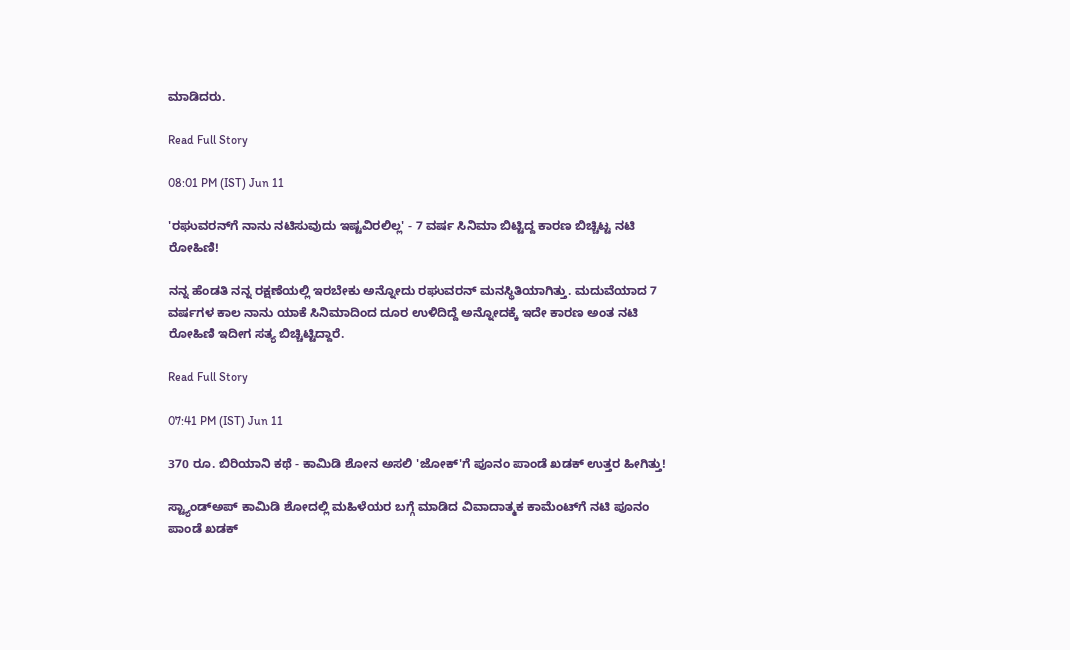ಮಾಡಿದರು.

Read Full Story

08:01 PM (IST) Jun 11

'ರಘುವರನ್‌ಗೆ ನಾನು ನಟಿಸುವುದು ಇಷ್ಟವಿರಲಿಲ್ಲ' - 7 ವರ್ಷ ಸಿನಿಮಾ ಬಿಟ್ಟಿದ್ದ ಕಾರಣ ಬಿಚ್ಚಿಟ್ಟ ನಟಿ ರೋಹಿಣಿ!

ನನ್ನ ಹೆಂಡತಿ ನನ್ನ ರಕ್ಷಣೆಯಲ್ಲಿ ಇರಬೇಕು ಅನ್ನೋದು ರಘುವರನ್ ಮನಸ್ಥಿತಿಯಾಗಿತ್ತು. ಮದುವೆಯಾದ 7 ವರ್ಷಗಳ ಕಾಲ ನಾನು ಯಾಕೆ ಸಿನಿಮಾದಿಂದ ದೂರ ಉಳಿದಿದ್ದೆ ಅನ್ನೋದಕ್ಕೆ ಇದೇ ಕಾರಣ ಅಂತ ನಟಿ ರೋಹಿಣಿ ಇದೀಗ ಸತ್ಯ ಬಿಚ್ಚಿಟ್ಟಿದ್ದಾರೆ.

Read Full Story

07:41 PM (IST) Jun 11

370 ರೂ. ಬಿರಿಯಾನಿ ಕಥೆ - ಕಾಮಿಡಿ ಶೋನ ಅಸಲಿ 'ಜೋಕ್'ಗೆ ಪೂನಂ ಪಾಂಡೆ ಖಡಕ್ ಉತ್ತರ ಹೀಗಿತ್ತು!

ಸ್ಟ್ಯಾಂಡ್‌ಅಪ್ ಕಾಮಿಡಿ ಶೋದಲ್ಲಿ ಮಹಿಳೆಯರ ಬಗ್ಗೆ ಮಾಡಿದ ವಿವಾದಾತ್ಮಕ ಕಾಮೆಂಟ್‌ಗೆ ನಟಿ ಪೂನಂ ಪಾಂಡೆ ಖಡಕ್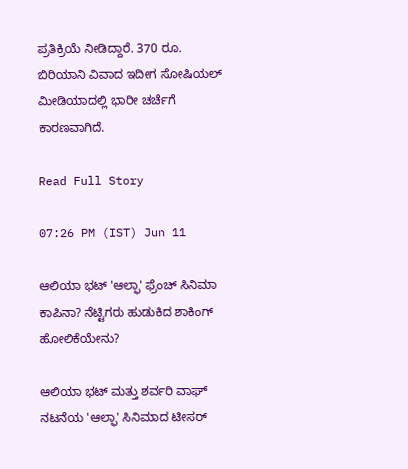ಪ್ರತಿಕ್ರಿಯೆ ನೀಡಿದ್ದಾರೆ. 370 ರೂ. ಬಿರಿಯಾನಿ ವಿವಾದ ಇದೀಗ ಸೋಷಿಯಲ್ ಮೀಡಿಯಾದಲ್ಲಿ ಭಾರೀ ಚರ್ಚೆಗೆ ಕಾರಣವಾಗಿದೆ.

Read Full Story

07:26 PM (IST) Jun 11

ಆಲಿಯಾ ಭಟ್ 'ಆಲ್ಫಾ' ಫ್ರೆಂಚ್ ಸಿನಿಮಾ ಕಾಪಿನಾ? ನೆಟ್ಟಿಗರು ಹುಡುಕಿದ ಶಾಕಿಂಗ್ ಹೋಲಿಕೆಯೇನು?

ಆಲಿಯಾ ಭಟ್ ಮತ್ತು ಶರ್ವರಿ ವಾಘ್ ನಟನೆಯ 'ಆಲ್ಫಾ' ಸಿನಿಮಾದ ಟೀಸರ್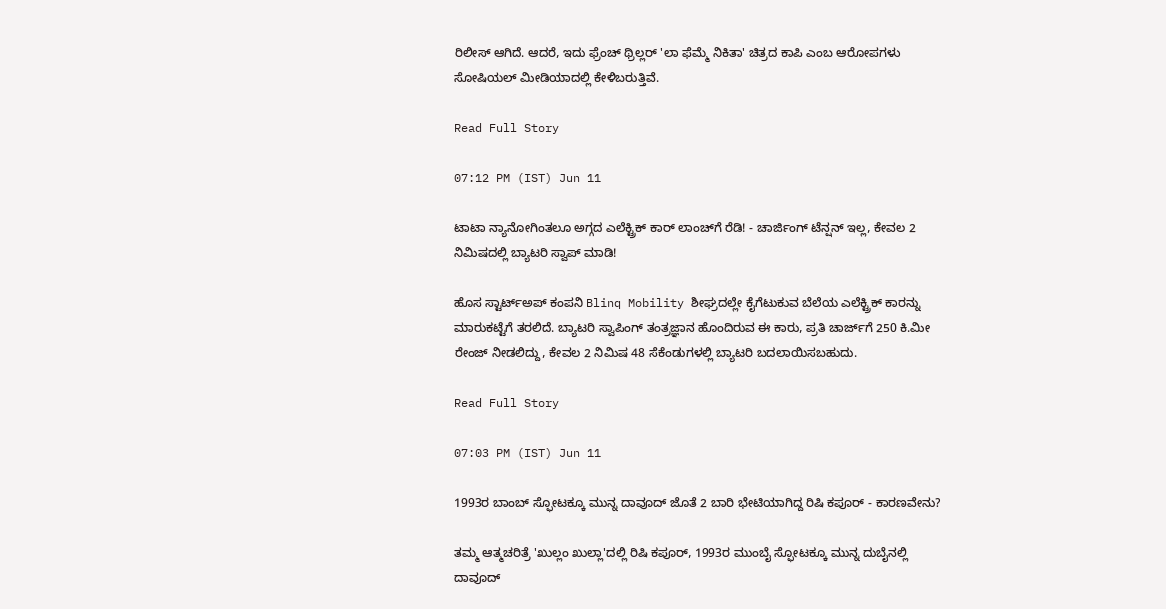ರಿಲೀಸ್ ಆಗಿದೆ. ಆದರೆ, ಇದು ಫ್ರೆಂಚ್ ಥ್ರಿಲ್ಲರ್ 'ಲಾ ಫೆಮ್ಮೆ ನಿಕಿತಾ' ಚಿತ್ರದ ಕಾಪಿ ಎಂಬ ಆರೋಪಗಳು ಸೋಷಿಯಲ್ ಮೀಡಿಯಾದಲ್ಲಿ ಕೇಳಿಬರುತ್ತಿವೆ.

Read Full Story

07:12 PM (IST) Jun 11

ಟಾಟಾ ನ್ಯಾನೋಗಿಂತಲೂ ಅಗ್ಗದ ಎಲೆಕ್ಟ್ರಿಕ್ ಕಾರ್ ಲಾಂಚ್‌ಗೆ ರೆಡಿ! - ಚಾರ್ಜಿಂಗ್ ಟೆನ್ಷನ್ ಇಲ್ಲ, ಕೇವಲ 2 ನಿಮಿಷದಲ್ಲಿ ಬ್ಯಾಟರಿ ಸ್ವಾಪ್ ಮಾಡಿ!

ಹೊಸ ಸ್ಟಾರ್ಟ್‌ಅಪ್ ಕಂಪನಿ Blinq Mobility ಶೀಘ್ರದಲ್ಲೇ ಕೈಗೆಟುಕುವ ಬೆಲೆಯ ಎಲೆಕ್ಟ್ರಿಕ್ ಕಾರನ್ನು ಮಾರುಕಟ್ಟೆಗೆ ತರಲಿದೆ. ಬ್ಯಾಟರಿ ಸ್ವಾಪಿಂಗ್ ತಂತ್ರಜ್ಞಾನ ಹೊಂದಿರುವ ಈ ಕಾರು, ಪ್ರತಿ ಚಾರ್ಜ್‌ಗೆ 250 ಕಿ.ಮೀ ರೇಂಜ್ ನೀಡಲಿದ್ದು, ಕೇವಲ 2 ನಿಮಿಷ 48 ಸೆಕೆಂಡುಗಳಲ್ಲಿ ಬ್ಯಾಟರಿ ಬದಲಾಯಿಸಬಹುದು.

Read Full Story

07:03 PM (IST) Jun 11

1993ರ ಬಾಂಬ್ ಸ್ಫೋಟಕ್ಕೂ ಮುನ್ನ ದಾವೂದ್ ಜೊತೆ 2 ಬಾರಿ ಭೇಟಿಯಾಗಿದ್ದ ರಿಷಿ ಕಪೂರ್ - ಕಾರಣವೇನು?

ತಮ್ಮ ಆತ್ಮಚರಿತ್ರೆ 'ಖುಲ್ಲಂ ಖುಲ್ಲಾ'ದಲ್ಲಿ ರಿಷಿ ಕಪೂರ್, 1993ರ ಮುಂಬೈ ಸ್ಫೋಟಕ್ಕೂ ಮುನ್ನ ದುಬೈನಲ್ಲಿ ದಾವೂದ್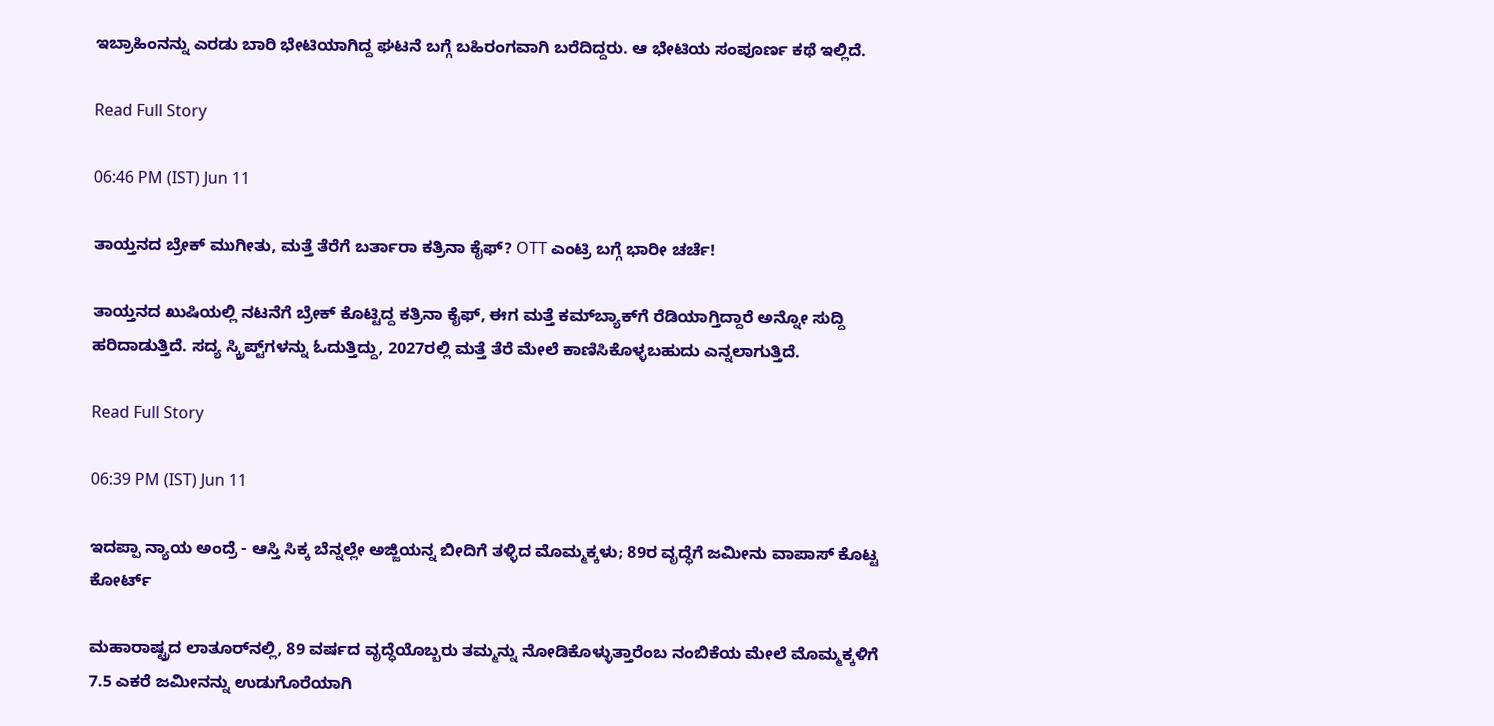ಇಬ್ರಾಹಿಂನನ್ನು ಎರಡು ಬಾರಿ ಭೇಟಿಯಾಗಿದ್ದ ಘಟನೆ ಬಗ್ಗೆ ಬಹಿರಂಗವಾಗಿ ಬರೆದಿದ್ದರು. ಆ ಭೇಟಿಯ ಸಂಪೂರ್ಣ ಕಥೆ ಇಲ್ಲಿದೆ.

Read Full Story

06:46 PM (IST) Jun 11

ತಾಯ್ತನದ ಬ್ರೇಕ್ ಮುಗೀತು, ಮತ್ತೆ ತೆರೆಗೆ ಬರ್ತಾರಾ ಕತ್ರಿನಾ ಕೈಫ್? OTT ಎಂಟ್ರಿ ಬಗ್ಗೆ ಭಾರೀ ಚರ್ಚೆ!

ತಾಯ್ತನದ ಖುಷಿಯಲ್ಲಿ ನಟನೆಗೆ ಬ್ರೇಕ್ ಕೊಟ್ಟಿದ್ದ ಕತ್ರಿನಾ ಕೈಫ್, ಈಗ ಮತ್ತೆ ಕಮ್‌ಬ್ಯಾಕ್‌ಗೆ ರೆಡಿಯಾಗ್ತಿದ್ದಾರೆ ಅನ್ನೋ ಸುದ್ದಿ ಹರಿದಾಡುತ್ತಿದೆ. ಸದ್ಯ ಸ್ಕ್ರಿಪ್ಟ್‌ಗಳನ್ನು ಓದುತ್ತಿದ್ದು, 2027ರಲ್ಲಿ ಮತ್ತೆ ತೆರೆ ಮೇಲೆ ಕಾಣಿಸಿಕೊಳ್ಳಬಹುದು ಎನ್ನಲಾಗುತ್ತಿದೆ.

Read Full Story

06:39 PM (IST) Jun 11

ಇದಪ್ಪಾ ನ್ಯಾಯ ಅಂದ್ರೆ - ಆಸ್ತಿ ಸಿಕ್ಕ ಬೆನ್ನಲ್ಲೇ ಅಜ್ಜಿಯನ್ನ ಬೀದಿಗೆ ತಳ್ಳಿದ ಮೊಮ್ಮಕ್ಕಳು; 89ರ ವೃದ್ಧೆಗೆ ಜಮೀನು ವಾಪಾಸ್‌ ಕೊಟ್ಟ ಕೋರ್ಟ್‌

ಮಹಾರಾಷ್ಟ್ರದ ಲಾತೂರ್‌ನಲ್ಲಿ, 89 ವರ್ಷದ ವೃದ್ಧೆಯೊಬ್ಬರು ತಮ್ಮನ್ನು ನೋಡಿಕೊಳ್ಳುತ್ತಾರೆಂಬ ನಂಬಿಕೆಯ ಮೇಲೆ ಮೊಮ್ಮಕ್ಕಳಿಗೆ 7.5 ಎಕರೆ ಜಮೀನನ್ನು ಉಡುಗೊರೆಯಾಗಿ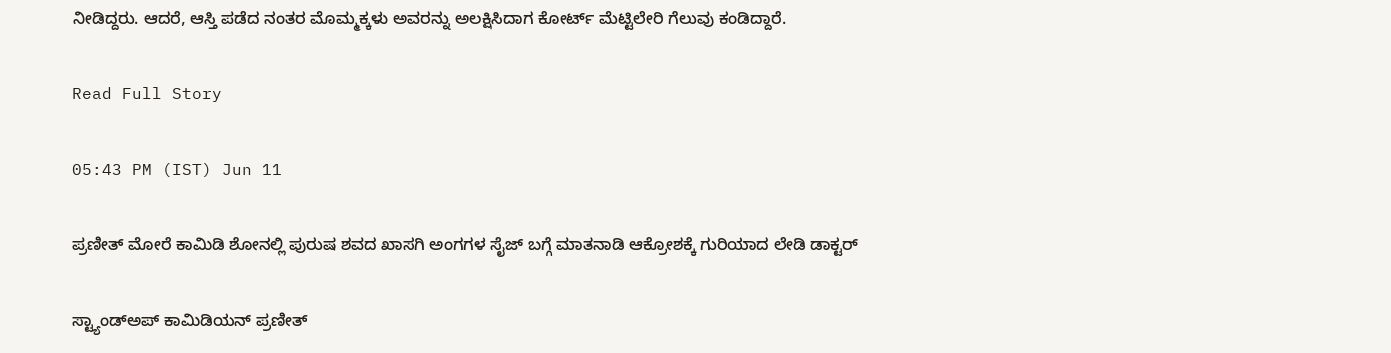ನೀಡಿದ್ದರು. ಆದರೆ, ಆಸ್ತಿ ಪಡೆದ ನಂತರ ಮೊಮ್ಮಕ್ಕಳು ಅವರನ್ನು ಅಲಕ್ಷಿಸಿದಾಗ ಕೋರ್ಟ್‌ ಮೆಟ್ಟಿಲೇರಿ ಗೆಲುವು ಕಂಡಿದ್ದಾರೆ.

Read Full Story

05:43 PM (IST) Jun 11

ಪ್ರಣೀತ್‌ ಮೋರೆ ಕಾಮಿಡಿ ಶೋನಲ್ಲಿ ಪುರುಷ ಶವದ ಖಾಸಗಿ ಅಂಗಗಳ ಸೈಜ್‌ ಬಗ್ಗೆ ಮಾತನಾಡಿ ಆಕ್ರೋಶಕ್ಕೆ ಗುರಿಯಾದ ಲೇಡಿ ಡಾಕ್ಟರ್‌

ಸ್ಟ್ಯಾಂಡ್‌ಅಪ್ ಕಾಮಿಡಿಯನ್ ಪ್ರಣೀತ್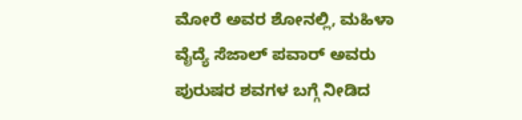ಮೋರೆ ಅವರ ಶೋನಲ್ಲಿ, ಮಹಿಳಾ ವೈದ್ಯೆ ಸೆಜಾಲ್ ಪವಾರ್ ಅವರು ಪುರುಷರ ಶವಗಳ ಬಗ್ಗೆ ನೀಡಿದ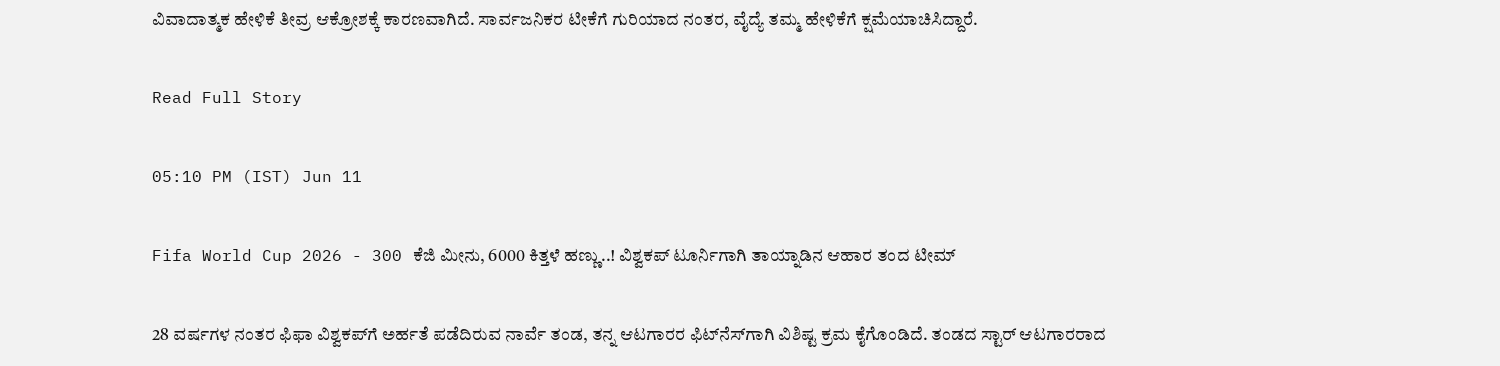ವಿವಾದಾತ್ಮಕ ಹೇಳಿಕೆ ತೀವ್ರ ಆಕ್ರೋಶಕ್ಕೆ ಕಾರಣವಾಗಿದೆ. ಸಾರ್ವಜನಿಕರ ಟೀಕೆಗೆ ಗುರಿಯಾದ ನಂತರ, ವೈದ್ಯೆ ತಮ್ಮ ಹೇಳಿಕೆಗೆ ಕ್ಷಮೆಯಾಚಿಸಿದ್ದಾರೆ.

Read Full Story

05:10 PM (IST) Jun 11

Fifa World Cup 2026 - 300 ಕೆಜಿ ಮೀನು, 6000 ಕಿತ್ತಳೆ ಹಣ್ಣು..! ವಿಶ್ವಕಪ್ ಟೂರ್ನಿಗಾಗಿ ತಾಯ್ನಾಡಿನ ಆಹಾರ ತಂದ ಟೀಮ್‌

28 ವರ್ಷಗಳ ನಂತರ ಫಿಫಾ ವಿಶ್ವಕಪ್‌ಗೆ ಅರ್ಹತೆ ಪಡೆದಿರುವ ನಾರ್ವೆ ತಂಡ, ತನ್ನ ಆಟಗಾರರ ಫಿಟ್‌ನೆಸ್‌ಗಾಗಿ ವಿಶಿಷ್ಟ ಕ್ರಮ ಕೈಗೊಂಡಿದೆ. ತಂಡದ ಸ್ಟಾರ್ ಆಟಗಾರರಾದ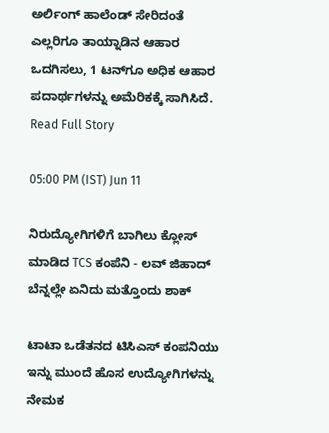ಅರ್ಲಿಂಗ್ ಹಾಲೆಂಡ್ ಸೇರಿದಂತೆ ಎಲ್ಲರಿಗೂ ತಾಯ್ನಾಡಿನ ಆಹಾರ ಒದಗಿಸಲು, 1 ಟನ್‌ಗೂ ಅಧಿಕ ಆಹಾರ ಪದಾರ್ಥಗಳನ್ನು ಅಮೆರಿಕಕ್ಕೆ ಸಾಗಿಸಿದೆ.
Read Full Story

05:00 PM (IST) Jun 11

ನಿರುದ್ಯೋಗಿಗಳಿಗೆ ಬಾಗಿಲು ಕ್ಲೋಸ್ ಮಾಡಿದ TCS ಕಂಪೆನಿ - ಲವ್ ಜಿಹಾದ್ ಬೆನ್ನಲ್ಲೇ ಏನಿದು ಮತ್ತೊಂದು ಶಾಕ್

ಟಾಟಾ ಒಡೆತನದ ಟಿಸಿಎಸ್ ಕಂಪನಿಯು ಇನ್ನು ಮುಂದೆ ಹೊಸ ಉದ್ಯೋಗಿಗಳನ್ನು ನೇಮಕ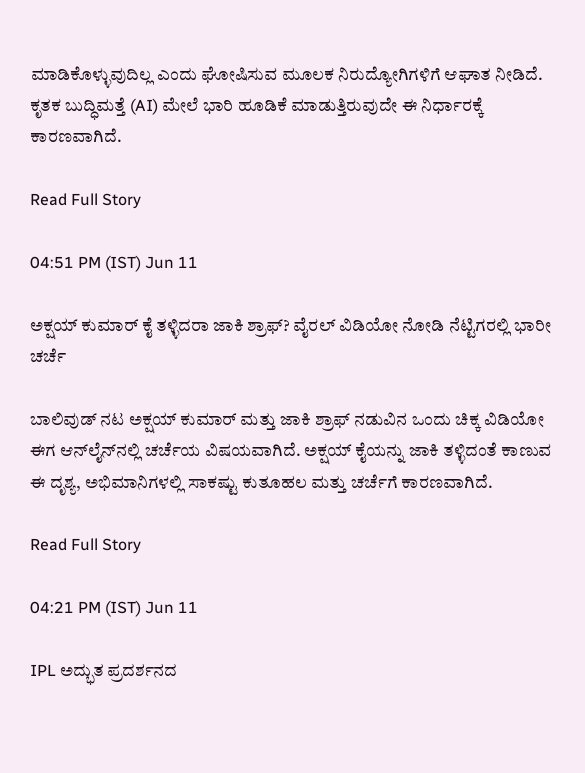ಮಾಡಿಕೊಳ್ಳುವುದಿಲ್ಲ ಎಂದು ಘೋಷಿಸುವ ಮೂಲಕ ನಿರುದ್ಯೋಗಿಗಳಿಗೆ ಆಘಾತ ನೀಡಿದೆ. ಕೃತಕ ಬುದ್ಧಿಮತ್ತೆ (AI) ಮೇಲೆ ಭಾರಿ ಹೂಡಿಕೆ ಮಾಡುತ್ತಿರುವುದೇ ಈ ನಿರ್ಧಾರಕ್ಕೆ ಕಾರಣವಾಗಿದೆ.

Read Full Story

04:51 PM (IST) Jun 11

ಅಕ್ಷಯ್ ಕುಮಾರ್ ಕೈ ತಳ್ಳಿದರಾ ಜಾಕಿ ಶ್ರಾಫ್? ವೈರಲ್ ವಿಡಿಯೋ ನೋಡಿ ನೆಟ್ಟಿಗರಲ್ಲಿ ಭಾರೀ ಚರ್ಚೆ

ಬಾಲಿವುಡ್ ನಟ ಅಕ್ಷಯ್ ಕುಮಾರ್ ಮತ್ತು ಜಾಕಿ ಶ್ರಾಫ್ ನಡುವಿನ ಒಂದು ಚಿಕ್ಕ ವಿಡಿಯೋ ಈಗ ಆನ್‌ಲೈನ್‌ನಲ್ಲಿ ಚರ್ಚೆಯ ವಿಷಯವಾಗಿದೆ. ಅಕ್ಷಯ್ ಕೈಯನ್ನು ಜಾಕಿ ತಳ್ಳಿದಂತೆ ಕಾಣುವ ಈ ದೃಶ್ಯ, ಅಭಿಮಾನಿಗಳಲ್ಲಿ ಸಾಕಷ್ಟು ಕುತೂಹಲ ಮತ್ತು ಚರ್ಚೆಗೆ ಕಾರಣವಾಗಿದೆ.

Read Full Story

04:21 PM (IST) Jun 11

IPL ಅದ್ಭುತ ಪ್ರದರ್ಶನದ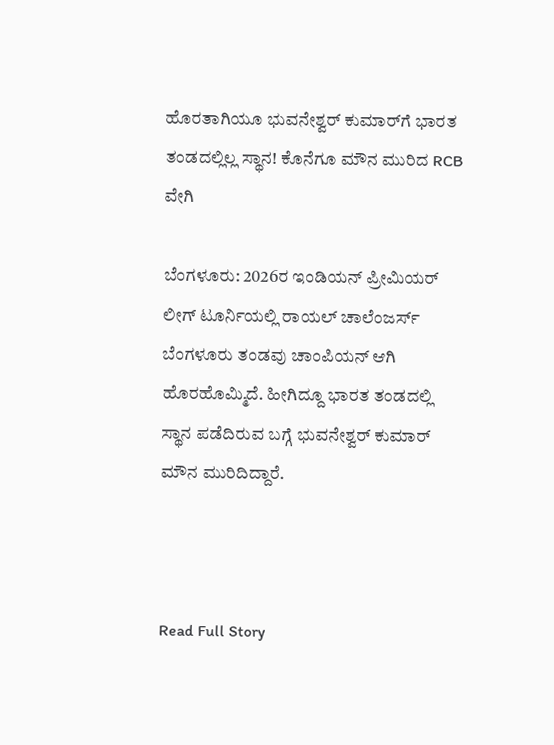ಹೊರತಾಗಿಯೂ ಭುವನೇಶ್ವರ್ ಕುಮಾರ್‌ಗೆ ಭಾರತ ತಂಡದಲ್ಲಿಲ್ಲ ಸ್ಥಾನ! ಕೊನೆಗೂ ಮೌನ ಮುರಿದ RCB ವೇಗಿ

ಬೆಂಗಳೂರು: 2026ರ ಇಂಡಿಯನ್ ಪ್ರೀಮಿಯರ್ ಲೀಗ್ ಟೂರ್ನಿಯಲ್ಲಿ ರಾಯಲ್ ಚಾಲೆಂಜರ್ಸ್ ಬೆಂಗಳೂರು ತಂಡವು ಚಾಂಪಿಯನ್ ಆಗಿ ಹೊರಹೊಮ್ಮಿದೆ. ಹೀಗಿದ್ದೂ ಭಾರತ ತಂಡದಲ್ಲಿ ಸ್ಥಾನ ಪಡೆದಿರುವ ಬಗ್ಗೆ ಭುವನೇಶ್ವರ್ ಕುಮಾರ್ ಮೌನ ಮುರಿದಿದ್ದಾರೆ.



Read Full Story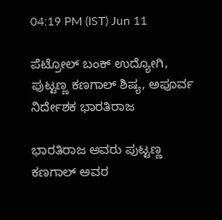04:19 PM (IST) Jun 11

ಪೆಟ್ರೋಲ್ ಬಂಕ್ ಉದ್ಯೋಗಿ, ಪುಟ್ಟಣ್ಣ ಕಣಗಾಲ್‌ ಶಿಷ್ಯ, ಅಪೂರ್ವ ನಿರ್ದೇಶಕ ಭಾರತಿರಾಜ

ಭಾರತಿರಾಜ ಅವರು ಪುಟ್ಟಣ್ಣ ಕಣಗಾಲ್‌ ಅವರ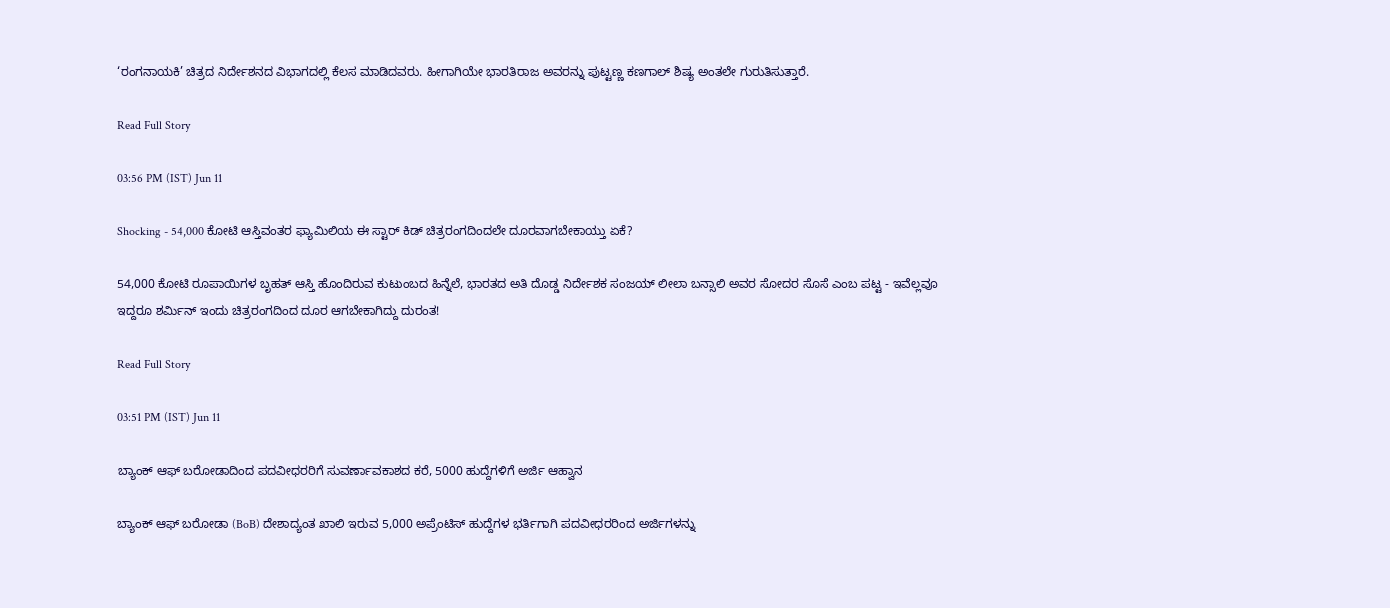‘ರಂಗನಾಯಕಿ’ ಚಿತ್ರದ ನಿರ್ದೇಶನದ ವಿಭಾಗದಲ್ಲಿ ಕೆಲಸ ಮಾಡಿದವರು. ಹೀಗಾಗಿಯೇ ಭಾರತಿರಾಜ ಅವರನ್ನು ಪುಟ್ಟಣ್ಣ ಕಣಗಾಲ್‌ ಶಿಷ್ಯ ಅಂತಲೇ ಗುರುತಿಸುತ್ತಾರೆ.

Read Full Story

03:56 PM (IST) Jun 11

Shocking - 54,000 ಕೋಟಿ ಆಸ್ತಿವಂತರ ಫ್ಯಾಮಿಲಿಯ ಈ ಸ್ಟಾರ್ ಕಿಡ್ ಚಿತ್ರರಂಗದಿಂದಲೇ ದೂರವಾಗಬೇಕಾಯ್ತು ಏಕೆ?

54,000 ಕೋಟಿ ರೂಪಾಯಿಗಳ ಬೃಹತ್ ಆಸ್ತಿ ಹೊಂದಿರುವ ಕುಟುಂಬದ ಹಿನ್ನೆಲೆ, ಭಾರತದ ಅತಿ ದೊಡ್ಡ ನಿರ್ದೇಶಕ ಸಂಜಯ್ ಲೀಲಾ ಬನ್ಸಾಲಿ ಅವರ ಸೋದರ ಸೊಸೆ ಎಂಬ ಪಟ್ಟ - ಇವೆಲ್ಲವೂ ಇದ್ದರೂ ಶರ್ಮಿನ್ ಇಂದು ಚಿತ್ರರಂಗದಿಂದ ದೂರ ಆಗಬೇಕಾಗಿದ್ದು ದುರಂತ!

Read Full Story

03:51 PM (IST) Jun 11

ಬ್ಯಾಂಕ್ ಆಫ್ ಬರೋಡಾದಿಂದ ಪದವೀಧರರಿಗೆ ಸುವರ್ಣಾವಕಾಶದ ಕರೆ, 5000 ಹುದ್ದೆಗಳಿಗೆ ಅರ್ಜಿ ಆಹ್ವಾನ

ಬ್ಯಾಂಕ್ ಆಫ್ ಬರೋಡಾ (BoB) ದೇಶಾದ್ಯಂತ ಖಾಲಿ ಇರುವ 5,000 ಅಪ್ರೆಂಟಿಸ್ ಹುದ್ದೆಗಳ ಭರ್ತಿಗಾಗಿ ಪದವೀಧರರಿಂದ ಅರ್ಜಿಗಳನ್ನು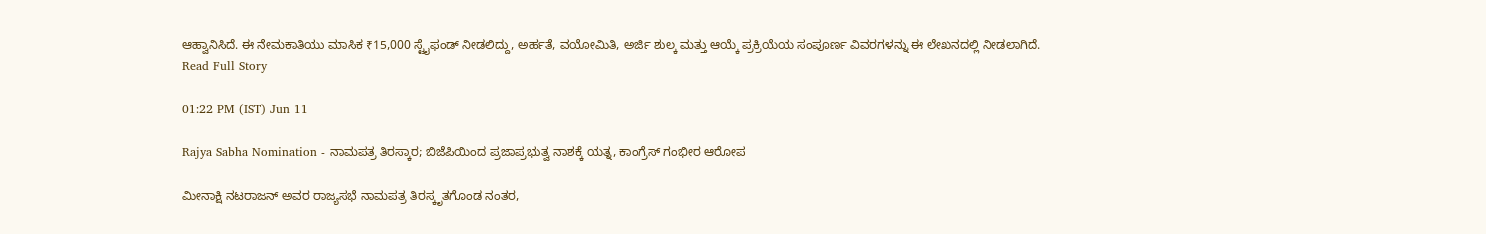ಆಹ್ವಾನಿಸಿದೆ. ಈ ನೇಮಕಾತಿಯು ಮಾಸಿಕ ₹15,000 ಸ್ಟೈಫಂಡ್ ನೀಡಲಿದ್ದು, ಅರ್ಹತೆ, ವಯೋಮಿತಿ, ಅರ್ಜಿ ಶುಲ್ಕ ಮತ್ತು ಆಯ್ಕೆ ಪ್ರಕ್ರಿಯೆಯ ಸಂಪೂರ್ಣ ವಿವರಗಳನ್ನು ಈ ಲೇಖನದಲ್ಲಿ ನೀಡಲಾಗಿದೆ.
Read Full Story

01:22 PM (IST) Jun 11

Rajya Sabha Nomination - ನಾಮಪತ್ರ ತಿರಸ್ಕಾರ; ಬಿಜೆಪಿಯಿಂದ ಪ್ರಜಾಪ್ರಭುತ್ವ ನಾಶಕ್ಕೆ ಯತ್ನ, ಕಾಂಗ್ರೆಸ್ ಗಂಭೀರ ಆರೋಪ

ಮೀನಾಕ್ಷಿ ನಟರಾಜನ್ ಅವರ ರಾಜ್ಯಸಭೆ ನಾಮಪತ್ರ ತಿರಸ್ಕೃತಗೊಂಡ ನಂತರ,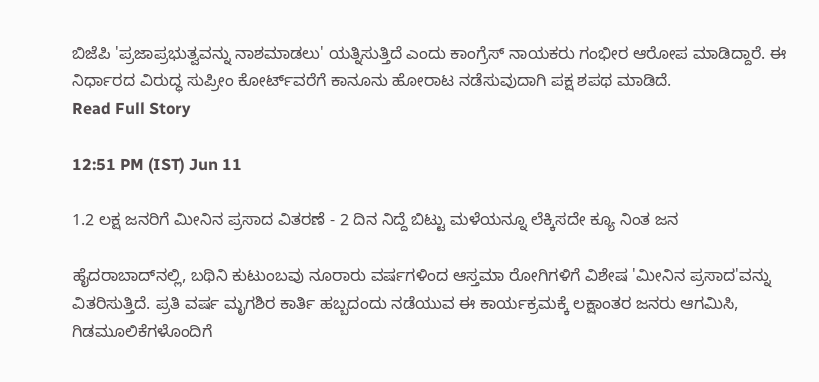ಬಿಜೆಪಿ 'ಪ್ರಜಾಪ್ರಭುತ್ವವನ್ನು ನಾಶಮಾಡಲು' ಯತ್ನಿಸುತ್ತಿದೆ ಎಂದು ಕಾಂಗ್ರೆಸ್ ನಾಯಕರು ಗಂಭೀರ ಆರೋಪ ಮಾಡಿದ್ದಾರೆ. ಈ ನಿರ್ಧಾರದ ವಿರುದ್ಧ ಸುಪ್ರೀಂ ಕೋರ್ಟ್‌ವರೆಗೆ ಕಾನೂನು ಹೋರಾಟ ನಡೆಸುವುದಾಗಿ ಪಕ್ಷ ಶಪಥ ಮಾಡಿದೆ.
Read Full Story

12:51 PM (IST) Jun 11

1.2 ಲಕ್ಷ ಜನರಿಗೆ ಮೀನಿನ ಪ್ರಸಾದ ವಿತರಣೆ - 2 ದಿನ ನಿದ್ದೆ ಬಿಟ್ಟು ಮಳೆಯನ್ನೂ ಲೆಕ್ಕಿಸದೇ ಕ್ಯೂ ನಿಂತ ಜನ

ಹೈದರಾಬಾದ್‌ನಲ್ಲಿ, ಬಥಿನಿ ಕುಟುಂಬವು ನೂರಾರು ವರ್ಷಗಳಿಂದ ಆಸ್ತಮಾ ರೋಗಿಗಳಿಗೆ ವಿಶೇಷ 'ಮೀನಿನ ಪ್ರಸಾದ'ವನ್ನು ವಿತರಿಸುತ್ತಿದೆ. ಪ್ರತಿ ವರ್ಷ ಮೃಗಶಿರ ಕಾರ್ತಿ ಹಬ್ಬದಂದು ನಡೆಯುವ ಈ ಕಾರ್ಯಕ್ರಮಕ್ಕೆ ಲಕ್ಷಾಂತರ ಜನರು ಆಗಮಿಸಿ, ಗಿಡಮೂಲಿಕೆಗಳೊಂದಿಗೆ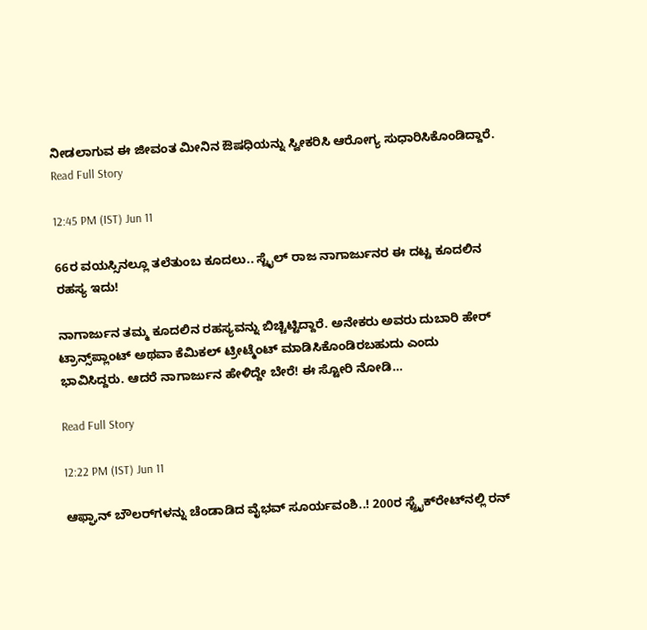ನೀಡಲಾಗುವ ಈ ಜೀವಂತ ಮೀನಿನ ಔಷಧಿಯನ್ನು ಸ್ವೀಕರಿಸಿ ಆರೋಗ್ಯ ಸುಧಾರಿಸಿಕೊಂಡಿದ್ದಾರೆ.
Read Full Story

12:45 PM (IST) Jun 11

66ರ ವಯಸ್ಸಿನಲ್ಲೂ ತಲೆತುಂಬ ಕೂದಲು.. ಸ್ಟೈಲ್ ರಾಜ ನಾಗಾರ್ಜುನರ ಈ ದಟ್ಟ ಕೂದಲಿನ ರಹಸ್ಯ ಇದು!

ನಾಗಾರ್ಜುನ ತಮ್ಮ ಕೂದಲಿನ ರಹಸ್ಯವನ್ನು ಬಿಚ್ಚಿಟ್ಟಿದ್ದಾರೆ. ಅನೇಕರು ಅವರು ದುಬಾರಿ ಹೇರ್ ಟ್ರಾನ್ಸ್‌ಪ್ಲಾಂಟ್ ಅಥವಾ ಕೆಮಿಕಲ್ ಟ್ರೀಟ್ಮೆಂಟ್ ಮಾಡಿಸಿಕೊಂಡಿರಬಹುದು ಎಂದು ಭಾವಿಸಿದ್ದರು. ಆದರೆ ನಾಗಾರ್ಜುನ ಹೇಳಿದ್ದೇ ಬೇರೆ! ಈ ಸ್ಟೋರಿ ನೋಡಿ…

Read Full Story

12:22 PM (IST) Jun 11

ಆಫ್ಘಾನ್ ಬೌಲರ್‌ಗಳನ್ನು ಚೆಂಡಾಡಿದ ವೈಭವ್ ಸೂರ್ಯವಂಶಿ..! 200ರ ಸ್ಟ್ರೈಕ್‌ರೇಟ್‌ನಲ್ಲಿ ರನ್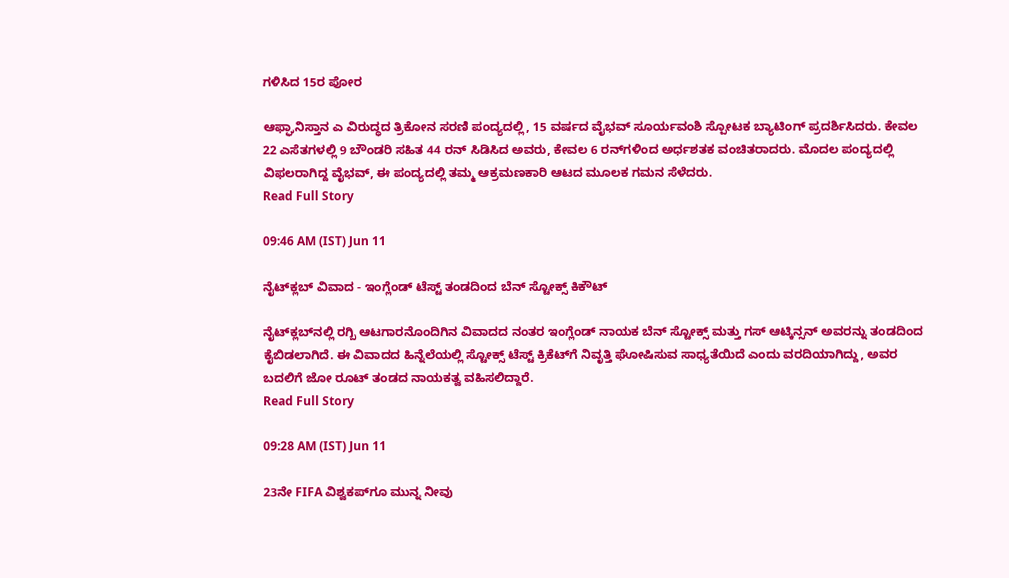ಗಳಿಸಿದ 15ರ ಪೋರ

ಆಫ್ಘಾನಿಸ್ತಾನ ಎ ವಿರುದ್ಧದ ತ್ರಿಕೋನ ಸರಣಿ ಪಂದ್ಯದಲ್ಲಿ, 15 ವರ್ಷದ ವೈಭವ್ ಸೂರ್ಯವಂಶಿ ಸ್ಪೋಟಕ ಬ್ಯಾಟಿಂಗ್ ಪ್ರದರ್ಶಿಸಿದರು. ಕೇವಲ 22 ಎಸೆತಗಳಲ್ಲಿ 9 ಬೌಂಡರಿ ಸಹಿತ 44 ರನ್ ಸಿಡಿಸಿದ ಅವರು, ಕೇವಲ 6 ರನ್‌ಗಳಿಂದ ಅರ್ಧಶತಕ ವಂಚಿತರಾದರು. ಮೊದಲ ಪಂದ್ಯದಲ್ಲಿ ವಿಫಲರಾಗಿದ್ದ ವೈಭವ್, ಈ ಪಂದ್ಯದಲ್ಲಿ ತಮ್ಮ ಆಕ್ರಮಣಕಾರಿ ಆಟದ ಮೂಲಕ ಗಮನ ಸೆಳೆದರು.
Read Full Story

09:46 AM (IST) Jun 11

ನೈಟ್‌ಕ್ಲಬ್ ವಿವಾದ - ಇಂಗ್ಲೆಂಡ್ ಟೆಸ್ಟ್ ತಂಡದಿಂದ ಬೆನ್ ಸ್ಟೋಕ್ಸ್ ಕಿಕೌಟ್

ನೈಟ್‌ಕ್ಲಬ್‌ನಲ್ಲಿ ರಗ್ಬಿ ಆಟಗಾರನೊಂದಿಗಿನ ವಿವಾದದ ನಂತರ ಇಂಗ್ಲೆಂಡ್ ನಾಯಕ ಬೆನ್ ಸ್ಟೋಕ್ಸ್ ಮತ್ತು ಗಸ್ ಆಟ್ಕಿನ್ಸನ್ ಅವರನ್ನು ತಂಡದಿಂದ ಕೈಬಿಡಲಾಗಿದೆ. ಈ ವಿವಾದದ ಹಿನ್ನೆಲೆಯಲ್ಲಿ ಸ್ಟೋಕ್ಸ್ ಟೆಸ್ಟ್ ಕ್ರಿಕೆಟ್‌ಗೆ ನಿವೃತ್ತಿ ಘೋಷಿಸುವ ಸಾಧ್ಯತೆಯಿದೆ ಎಂದು ವರದಿಯಾಗಿದ್ದು, ಅವರ ಬದಲಿಗೆ ಜೋ ರೂಟ್ ತಂಡದ ನಾಯಕತ್ವ ವಹಿಸಲಿದ್ದಾರೆ.
Read Full Story

09:28 AM (IST) Jun 11

23ನೇ FIFA ವಿಶ್ವಕಪ್‌ಗೂ ಮುನ್ನ ನೀವು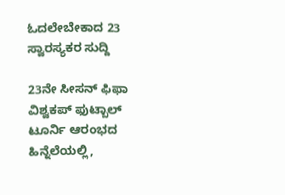ಓದಲೇಬೇಕಾದ 23 ಸ್ವಾರಸ್ಯಕರ ಸುದ್ದಿ

23ನೇ ಸೀಸನ್ ಫಿಫಾ ವಿಶ್ವಕಪ್ ಫುಟ್ಬಾಲ್ ಟೂರ್ನಿ ಆರಂಭದ ಹಿನ್ನೆಲೆಯಲ್ಲಿ,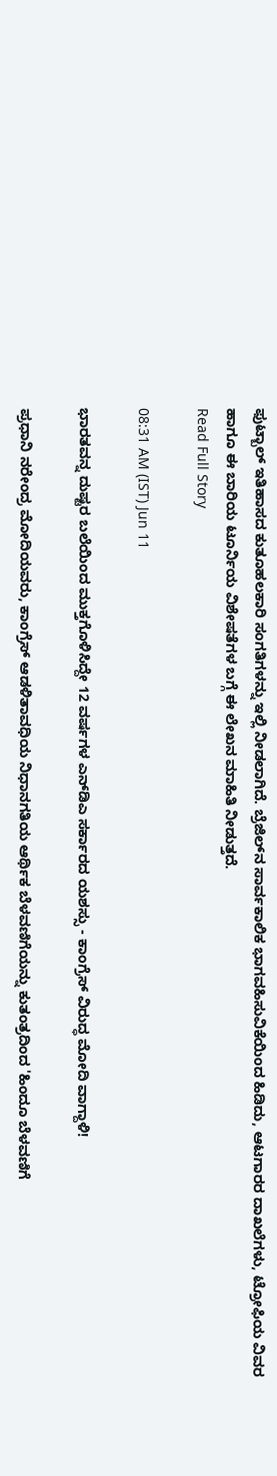ಫುಟ್ಬಾಲ್ ಇತಿಹಾಸದ ಕುತೂಹಲಕಾರಿ ಸಂಗತಿಗಳನ್ನು ಇಲ್ಲಿ ನೀಡಲಾಗಿದೆ. ಬ್ರೆಜಿಲ್‌ನ ಸಾರ್ವಕಾಲಿಕ ಭಾಗವಹಿಸುವಿಕೆಯಿಂದ ಹಿಡಿದು, ಆಟಗಾರರ ದಾಖಲೆಗಳು, ಟ್ರೋಫಿಯ ವಿವರ ಹಾಗೂ ಈ ಬಾರಿಯ ಟೂರ್ನಿಯ ವಿಶೇಷತೆಗಳ ಬಗ್ಗೆ ಈ ಲೇಖನ ಮಾಹಿತಿ ನೀಡುತ್ತದೆ.
Read Full Story

08:31 AM (IST) Jun 11

ಭಾರತವನ್ನ ದುಷ್ಟರ ಬಲೆಯಿಂದ ಮುಕ್ತಗೊಳಿಸಿದ್ದೇ 12 ವರ್ಷಗಳ ಎನ್‌ಡಿಎ ಸರ್ಕಾರದ ಯಶಸ್ಸು - ಕಾಂಗ್ರೆಸ್ ವಿರುದ್ಧ ಮೋದಿ ವಾಗ್ದಾಳಿ!

ಪ್ರಧಾನಿ ನರೇಂದ್ರ ಮೋದಿಯವರು, ಕಾಂಗ್ರೆಸ್ ಆಡಳಿತಾವಧಿಯ ನಿಧಾನಗತಿಯ ಆರ್ಥಿಕ ಬೆಳವಣಿಗೆಯನ್ನು ಕುತಂತ್ರದಿಂದ 'ಹಿಂದೂ ಬೆಳವಣಿಗೆ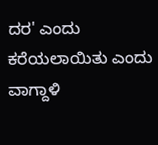ದರ' ಎಂದು ಕರೆಯಲಾಯಿತು ಎಂದು ವಾಗ್ದಾಳಿ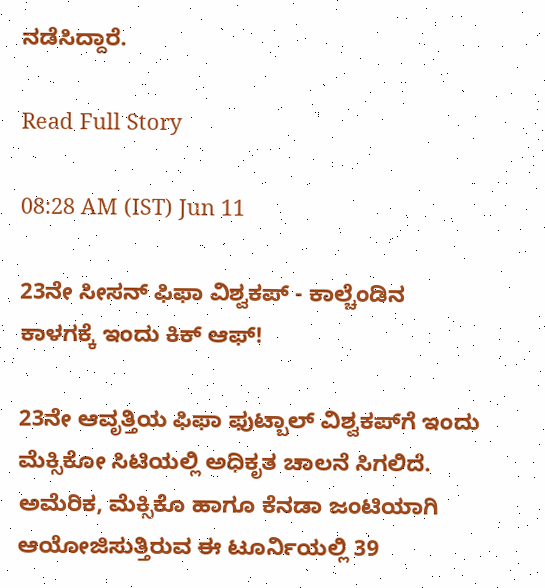ನಡೆಸಿದ್ದಾರೆ.

Read Full Story

08:28 AM (IST) Jun 11

23ನೇ ಸೀಸನ್ ಫಿಫಾ ವಿಶ್ವಕಪ್‌ - ಕಾಲ್ಚೆಂಡಿನ ಕಾಳಗಕ್ಕೆ ಇಂದು ಕಿಕ್ ಆಫ್!

23ನೇ ಆವೃತ್ತಿಯ ಫಿಫಾ ಫುಟ್ಬಾಲ್ ವಿಶ್ವಕಪ್‌ಗೆ ಇಂದು ಮೆಕ್ಸಿಕೋ ಸಿಟಿಯಲ್ಲಿ ಅಧಿಕೃತ ಚಾಲನೆ ಸಿಗಲಿದೆ. ಅಮೆರಿಕ, ಮೆಕ್ಸಿಕೊ ಹಾಗೂ ಕೆನಡಾ ಜಂಟಿಯಾಗಿ ಆಯೋಜಿಸುತ್ತಿರುವ ಈ ಟೂರ್ನಿಯಲ್ಲಿ 39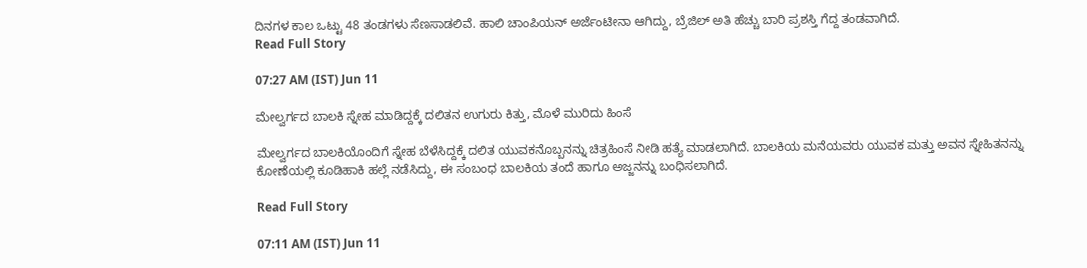ದಿನಗಳ ಕಾಲ ಒಟ್ಟು 48 ತಂಡಗಳು ಸೆಣಸಾಡಲಿವೆ. ಹಾಲಿ ಚಾಂಪಿಯನ್ ಅರ್ಜೆಂಟೀನಾ ಆಗಿದ್ದು, ಬ್ರೆಜಿಲ್ ಅತಿ ಹೆಚ್ಚು ಬಾರಿ ಪ್ರಶಸ್ತಿ ಗೆದ್ದ ತಂಡವಾಗಿದೆ.
Read Full Story

07:27 AM (IST) Jun 11

ಮೇಲ್ವರ್ಗದ ಬಾಲಕಿ ಸ್ನೇಹ ಮಾಡಿದ್ದಕ್ಕೆ ದಲಿತನ ಉಗುರು ಕಿತ್ತು, ಮೊಳೆ ಮುರಿದು ಹಿಂಸೆ

ಮೇಲ್ವರ್ಗದ ಬಾಲಕಿಯೊಂದಿಗೆ ಸ್ನೇಹ ಬೆಳೆಸಿದ್ದಕ್ಕೆ ದಲಿತ ಯುವಕನೊಬ್ಬನನ್ನು ಚಿತ್ರಹಿಂಸೆ ನೀಡಿ ಹತ್ಯೆ ಮಾಡಲಾಗಿದೆ. ಬಾಲಕಿಯ ಮನೆಯವರು ಯುವಕ ಮತ್ತು ಅವನ ಸ್ನೇಹಿತನನ್ನು ಕೋಣೆಯಲ್ಲಿ ಕೂಡಿಹಾಕಿ ಹಲ್ಲೆ ನಡೆಸಿದ್ದು, ಈ ಸಂಬಂಧ ಬಾಲಕಿಯ ತಂದೆ ಹಾಗೂ ಅಜ್ಜನನ್ನು ಬಂಧಿಸಲಾಗಿದೆ.

Read Full Story

07:11 AM (IST) Jun 11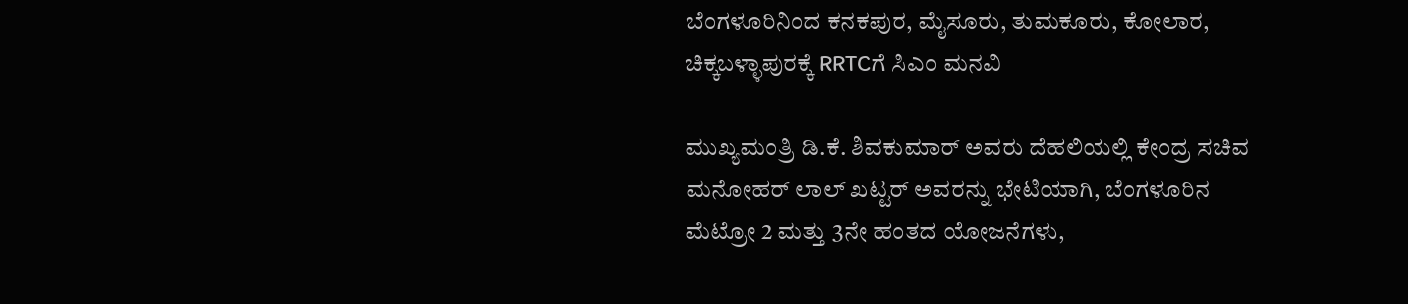ಬೆಂಗಳೂರಿನಿಂದ ಕನಕಪುರ, ಮೈಸೂರು, ತುಮಕೂರು, ಕೋಲಾರ, ಚಿಕ್ಕಬಳ್ಳಾಪುರಕ್ಕೆ RRTCಗೆ ಸಿಎಂ ಮನವಿ

ಮುಖ್ಯಮಂತ್ರಿ ಡಿ.ಕೆ. ಶಿವಕುಮಾರ್ ಅವರು ದೆಹಲಿಯಲ್ಲಿ ಕೇಂದ್ರ ಸಚಿವ ಮನೋಹರ್ ಲಾಲ್ ಖಟ್ಟರ್ ಅವರನ್ನು ಭೇಟಿಯಾಗಿ, ಬೆಂಗಳೂರಿನ ಮೆಟ್ರೋ 2 ಮತ್ತು 3ನೇ ಹಂತದ ಯೋಜನೆಗಳು,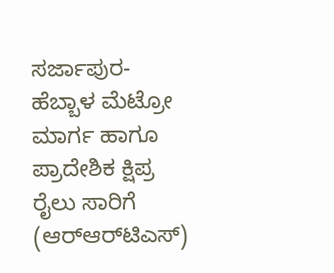ಸರ್ಜಾಪುರ-ಹೆಬ್ಬಾಳ ಮೆಟ್ರೋ ಮಾರ್ಗ ಹಾಗೂ ಪ್ರಾದೇಶಿಕ ಕ್ಷಿಪ್ರ ರೈಲು ಸಾರಿಗೆ (ಆರ್‌ಆರ್‌ಟಿಎಸ್‌)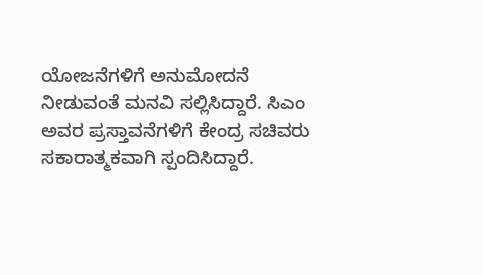ಯೋಜನೆಗಳಿಗೆ ಅನುಮೋದನೆ ನೀಡುವಂತೆ ಮನವಿ ಸಲ್ಲಿಸಿದ್ದಾರೆ. ಸಿಎಂ ಅವರ ಪ್ರಸ್ತಾವನೆಗಳಿಗೆ ಕೇಂದ್ರ ಸಚಿವರು ಸಕಾರಾತ್ಮಕವಾಗಿ ಸ್ಪಂದಿಸಿದ್ದಾರೆ.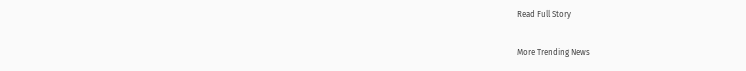Read Full Story

More Trending News